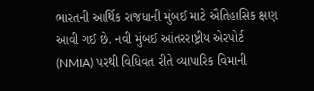ભારતની આર્થિક રાજધાની મુંબઈ માટે ઐતિહાસિક ક્ષણ આવી ગઈ છે. નવી મુંબઈ આંતરરાષ્ટ્રીય એરપોર્ટ (NMIA) પરથી વિધિવત રીતે વ્યાપારિક વિમાની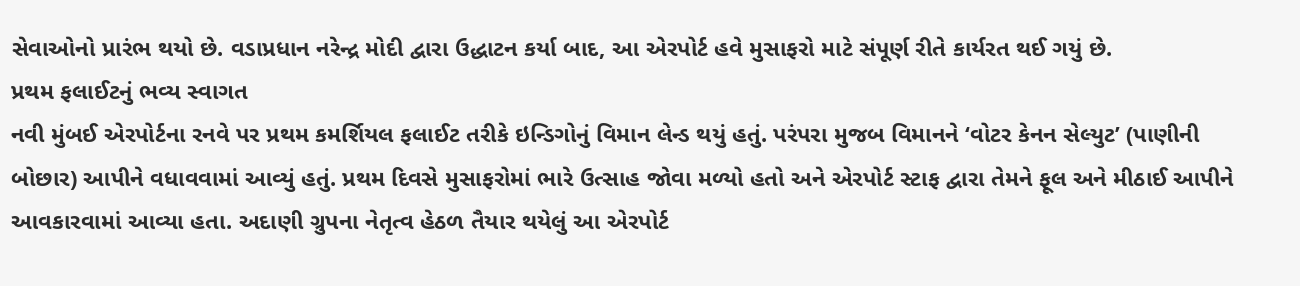સેવાઓનો પ્રારંભ થયો છે. વડાપ્રધાન નરેન્દ્ર મોદી દ્વારા ઉદ્ધાટન કર્યા બાદ, આ એરપોર્ટ હવે મુસાફરો માટે સંપૂર્ણ રીતે કાર્યરત થઈ ગયું છે.
પ્રથમ ફલાઈટનું ભવ્ય સ્વાગત
નવી મુંબઈ એરપોર્ટના રનવે પર પ્રથમ કમર્શિયલ ફલાઈટ તરીકે ઇન્ડિગોનું વિમાન લેન્ડ થયું હતું. પરંપરા મુજબ વિમાનને ‘વોટર કેનન સેલ્યુટ’ (પાણીની બોછાર) આપીને વધાવવામાં આવ્યું હતું. પ્રથમ દિવસે મુસાફરોમાં ભારે ઉત્સાહ જોવા મળ્યો હતો અને એરપોર્ટ સ્ટાફ દ્વારા તેમને ફૂલ અને મીઠાઈ આપીને આવકારવામાં આવ્યા હતા. અદાણી ગ્રુપના નેતૃત્વ હેઠળ તૈયાર થયેલું આ એરપોર્ટ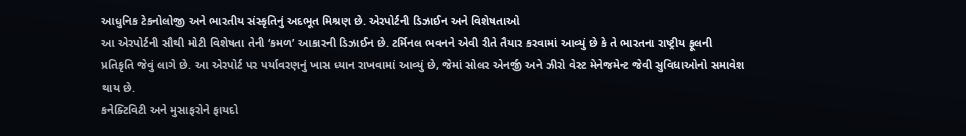આધુનિક ટેકનોલોજી અને ભારતીય સંસ્કૃતિનું અદભૂત મિશ્રણ છે. એરપોર્ટની ડિઝાઈન અને વિશેષતાઓ
આ એરપોર્ટની સૌથી મોટી વિશેષતા તેની ‘કમળ’ આકારની ડિઝાઈન છે. ટર્મિનલ ભવનને એવી રીતે તૈયાર કરવામાં આવ્યું છે કે તે ભારતના રાષ્ટ્રીય ફૂલની પ્રતિકૃતિ જેવું લાગે છે. આ એરપોર્ટ પર પર્યાવરણનું ખાસ ધ્યાન રાખવામાં આવ્યું છે, જેમાં સોલર એનર્જી અને ઝીરો વેસ્ટ મેનેજમેન્ટ જેવી સુવિધાઓનો સમાવેશ થાય છે.
કનેક્ટિવિટી અને મુસાફરોને ફાયદો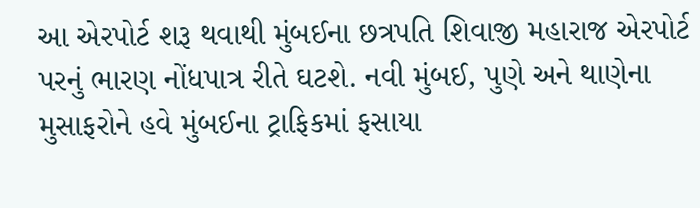આ એરપોર્ટ શરૂ થવાથી મુંબઈના છત્રપતિ શિવાજી મહારાજ એરપોર્ટ પરનું ભારણ નોંધપાત્ર રીતે ઘટશે. નવી મુંબઈ, પુણે અને થાણેના મુસાફરોને હવે મુંબઈના ટ્રાફિકમાં ફસાયા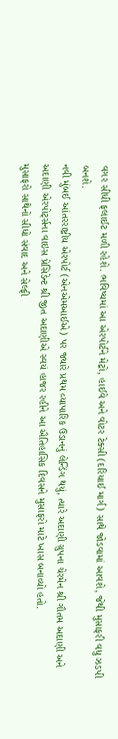વગર સીધી ફલાઈટ મળી રહેશે. ભવિષ્યમાં આ એરપોર્ટને મેટ્રો, હાઈવે અને વોટર ટેક્સી (દરિયાઈ માર્ગ) સાથે જોડવામાં આવશે, જેથી મુસાફરી વધુ ઝડપી બનશે.
નવી મુંબઈ આંતરરાષ્ટ્રીય એરપોર્ટ (એનએમઆઈએ) પર જ્યારે પ્રથમ વ્યાપારિક ઉડાનનું લેન્ડિંગ થયું, ત્યારે અદાણી ગ્રુપના ચેરમેન શ્રી ગૌતમ અદાણી અને અદાણી એરપોર્ટ્સના વાઇસ પ્રેસિડેન્ટ શ્રી જીત અદાણીએ સ્વયં હાજર રહીને આ ઐતિહાસિક દિવસને મુસાફરો માટે ખાસ બનાવ્યો હતો.
મુસાફરો સાથેનો સીધો સંવાદ અને સેલ્ફી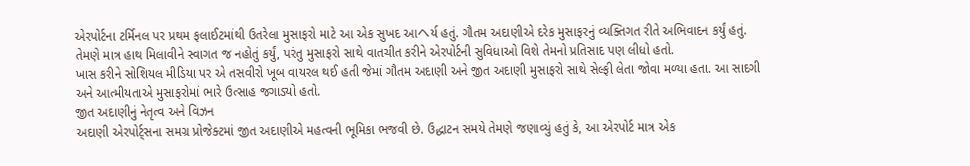એરપોર્ટના ટર્મિનલ પર પ્રથમ ફલાઈટમાંથી ઉતરેલા મુસાફરો માટે આ એક સુખદ આヘર્ય હતું. ગૌતમ અદાણીએ દરેક મુસાફરનું વ્યક્તિગત રીતે અભિવાદન કર્યું હતું. તેમણે માત્ર હાથ મિલાવીને સ્વાગત જ નહોતું કર્યું, પરંતુ મુસાફરો સાથે વાતચીત કરીને એરપોર્ટની સુવિધાઓ વિશે તેમનો પ્રતિસાદ પણ લીધો હતો.
ખાસ કરીને સોશિયલ મીડિયા પર એ તસવીરો ખૂબ વાયરલ થઈ હતી જેમાં ગૌતમ અદાણી અને જીત અદાણી મુસાફરો સાથે સેલ્ફી લેતા જોવા મળ્યા હતા. આ સાદગી અને આત્મીયતાએ મુસાફરોમાં ભારે ઉત્સાહ જગાડ્યો હતો.
જીત અદાણીનું નેતૃત્વ અને વિઝન
અદાણી એરપોર્ટ્સના સમગ્ર પ્રોજેક્ટમાં જીત અદાણીએ મહત્વની ભૂમિકા ભજવી છે. ઉદ્ધાટન સમયે તેમણે જણાવ્યું હતું કે, આ એરપોર્ટ માત્ર એક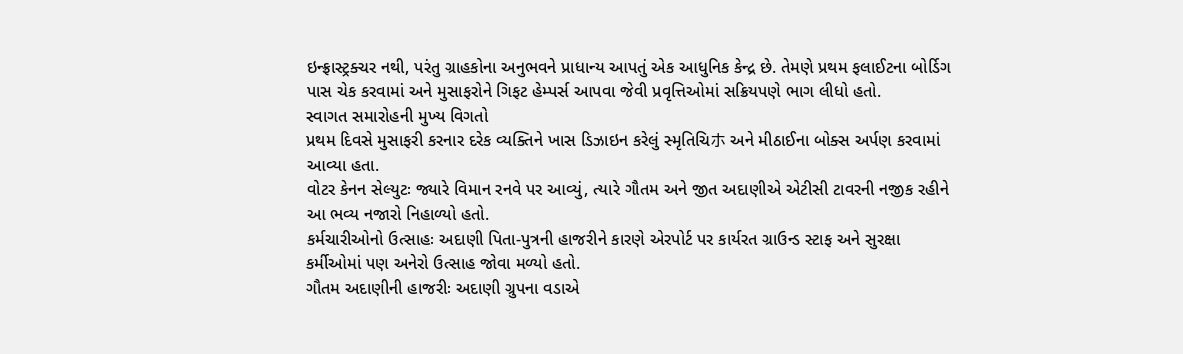ઇન્ફ્રાસ્ટ્રક્ચર નથી, પરંતુ ગ્રાહકોના અનુભવને પ્રાધાન્ય આપતું એક આધુનિક કેન્દ્ર છે. તેમણે પ્રથમ ફલાઈટના બોર્ડિગ પાસ ચેક કરવામાં અને મુસાફરોને ગિફટ હેમ્પર્સ આપવા જેવી પ્રવૃત્તિઓમાં સક્રિયપણે ભાગ લીધો હતો.
સ્વાગત સમારોહની મુખ્ય વિગતો
પ્રથમ દિવસે મુસાફરી કરનાર દરેક વ્યક્તિને ખાસ ડિઝાઇન કરેલું સ્મૃતિચિホ અને મીઠાઈના બોક્સ અર્પણ કરવામાં આવ્યા હતા.
વોટર કેનન સેલ્યુટઃ જ્યારે વિમાન રનવે પર આવ્યું, ત્યારે ગૌતમ અને જીત અદાણીએ એટીસી ટાવરની નજીક રહીને આ ભવ્ય નજારો નિહાળ્યો હતો.
કર્મચારીઓનો ઉત્સાહઃ અદાણી પિતા-પુત્રની હાજરીને કારણે એરપોર્ટ પર કાર્યરત ગ્રાઉન્ડ સ્ટાફ અને સુરક્ષા કર્મીઓમાં પણ અનેરો ઉત્સાહ જોવા મળ્યો હતો.
ગૌતમ અદાણીની હાજરીઃ અદાણી ગ્રુપના વડાએ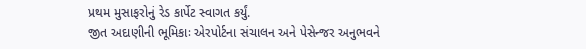પ્રથમ મુસાફરોનું રેડ કાર્પેટ સ્વાગત કર્યું.
જીત અદાણીની ભૂમિકાઃ એરપોર્ટના સંચાલન અને પેસેન્જર અનુભવને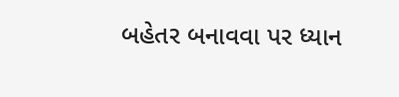બહેતર બનાવવા પર ધ્યાન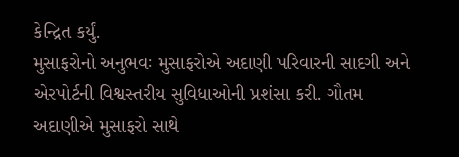કેન્દ્રિત કર્યું.
મુસાફરોનો અનુભવઃ મુસાફરોએ અદાણી પરિવારની સાદગી અને એરપોર્ટની વિશ્વસ્તરીય સુવિધાઓની પ્રશંસા કરી. ગૌતમ અદાણીએ મુસાફરો સાથે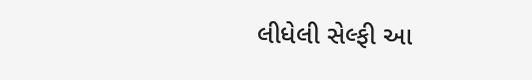લીધેલી સેલ્ફી આ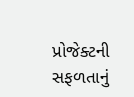પ્રોજેક્ટની સફળતાનું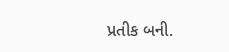પ્રતીક બની.